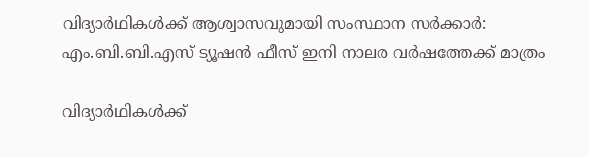വിദ്യാര്‍ഥികള്‍ക്ക് ആശ്വാസവുമായി സംസ്ഥാന സര്‍ക്കാര്‍: എം.ബി.ബി.എസ് ട്യൂഷന്‍ ഫീസ് ഇനി നാലര വര്‍ഷത്തേക്ക് മാത്രം

വിദ്യാര്‍ഥികള്‍ക്ക്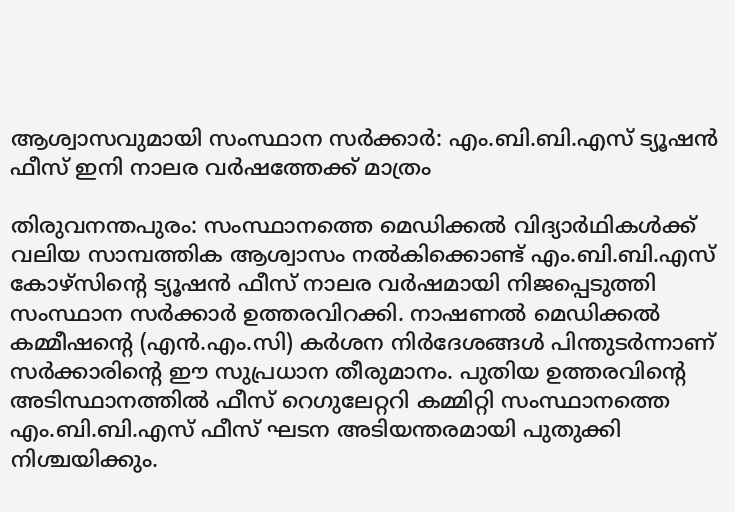ആശ്വാസവുമായി സംസ്ഥാന സര്‍ക്കാര്‍: എം.ബി.ബി.എസ് ട്യൂഷന്‍ ഫീസ് ഇനി നാലര വര്‍ഷത്തേക്ക് മാത്രം

തിരുവനന്തപുരം: സംസ്ഥാനത്തെ മെഡിക്കല്‍ വിദ്യാര്‍ഥികള്‍ക്ക് വലിയ സാമ്പത്തിക ആശ്വാസം നല്‍കിക്കൊണ്ട് എം.ബി.ബി.എസ് കോഴ്‌സിന്റെ ട്യൂഷന്‍ ഫീസ് നാലര വര്‍ഷമായി നിജപ്പെടുത്തി സംസ്ഥാന സര്‍ക്കാര്‍ ഉത്തരവിറക്കി. നാഷണല്‍ മെഡിക്കല്‍ കമ്മീഷന്റെ (എന്‍.എം.സി) കര്‍ശന നിര്‍ദേശങ്ങള്‍ പിന്തുടര്‍ന്നാണ് സര്‍ക്കാരിന്റെ ഈ സുപ്രധാന തീരുമാനം. പുതിയ ഉത്തരവിന്റെ അടിസ്ഥാനത്തില്‍ ഫീസ് റെഗുലേറ്ററി കമ്മിറ്റി സംസ്ഥാനത്തെ എം.ബി.ബി.എസ് ഫീസ് ഘടന അടിയന്തരമായി പുതുക്കി നിശ്ചയിക്കും.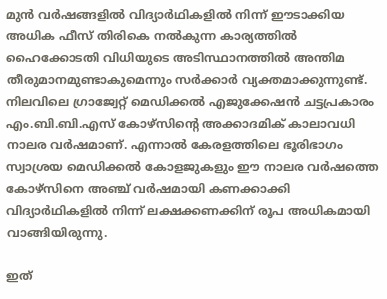മുന്‍ വര്‍ഷങ്ങളില്‍ വിദ്യാര്‍ഥികളില്‍ നിന്ന് ഈടാക്കിയ അധിക ഫീസ് തിരികെ നല്‍കുന്ന കാര്യത്തില്‍ ഹൈക്കോടതി വിധിയുടെ അടിസ്ഥാനത്തില്‍ അന്തിമ തീരുമാനമുണ്ടാകുമെന്നും സര്‍ക്കാര്‍ വ്യക്തമാക്കുന്നുണ്ട്. നിലവിലെ ഗ്രാജ്വേറ്റ് മെഡിക്കല്‍ എജുക്കേഷന്‍ ചട്ടപ്രകാരം എം.ബി.ബി.എസ് കോഴ്‌സിന്റെ അക്കാദമിക് കാലാവധി നാലര വര്‍ഷമാണ്. എന്നാല്‍ കേരളത്തിലെ ഭൂരിഭാഗം സ്വാശ്രയ മെഡിക്കല്‍ കോളജുകളും ഈ നാലര വര്‍ഷത്തെ കോഴ്‌സിനെ അഞ്ച് വര്‍ഷമായി കണക്കാക്കി വിദ്യാര്‍ഥികളില്‍ നിന്ന് ലക്ഷക്കണക്കിന് രൂപ അധികമായി വാങ്ങിയിരുന്നു.

ഇത്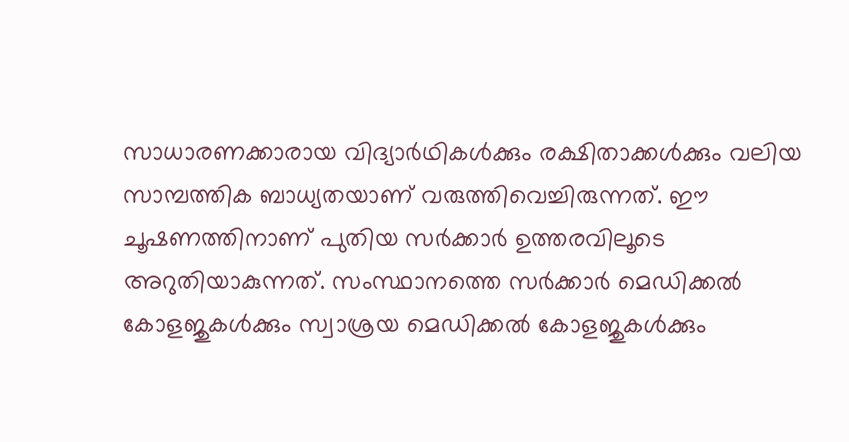സാധാരണക്കാരായ വിദ്യാര്‍ഥികള്‍ക്കും രക്ഷിതാക്കള്‍ക്കും വലിയ സാമ്പത്തിക ബാധ്യതയാണ് വരുത്തിവെച്ചിരുന്നത്. ഈ ചൂഷണത്തിനാണ് പുതിയ സര്‍ക്കാര്‍ ഉത്തരവിലൂടെ അറുതിയാകുന്നത്. സംസ്ഥാനത്തെ സര്‍ക്കാര്‍ മെഡിക്കല്‍ കോളജുകള്‍ക്കും സ്വാശ്രയ മെഡിക്കല്‍ കോളജുകള്‍ക്കും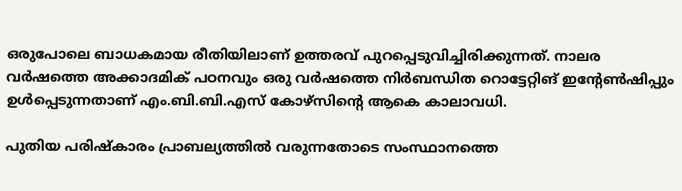ഒരുപോലെ ബാധകമായ രീതിയിലാണ് ഉത്തരവ് പുറപ്പെടുവിച്ചിരിക്കുന്നത്. നാലര വര്‍ഷത്തെ അക്കാദമിക് പഠനവും ഒരു വര്‍ഷത്തെ നിര്‍ബന്ധിത റൊട്ടേറ്റിങ് ഇന്റേണ്‍ഷിപ്പും ഉള്‍പ്പെടുന്നതാണ് എം.ബി.ബി.എസ് കോഴ്‌സിന്റെ ആകെ കാലാവധി.

പുതിയ പരിഷ്‌കാരം പ്രാബല്യത്തില്‍ വരുന്നതോടെ സംസ്ഥാനത്തെ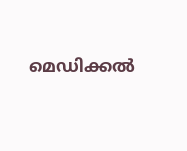മെഡിക്കല്‍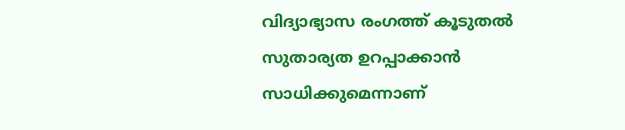വിദ്യാഭ്യാസ രംഗത്ത് കൂടുതല്‍ സുതാര്യത ഉറപ്പാക്കാന്‍ സാധിക്കുമെന്നാണ്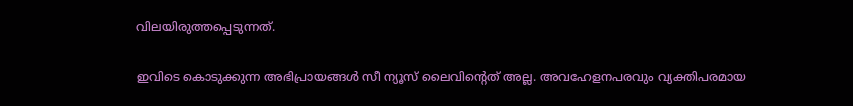വിലയിരുത്തപ്പെടുന്നത്.

ഇവിടെ കൊടുക്കുന്ന അഭിപ്രായങ്ങള്‍ സീ ന്യൂസ് ലൈവിന്റെത് അല്ല. അവഹേളനപരവും വ്യക്തിപരമായ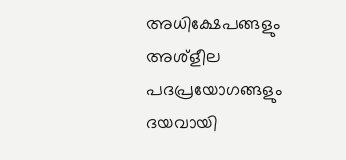അധിക്ഷേപങ്ങളും അശ്‌ളീല പദപ്രയോഗങ്ങളും ദയവായി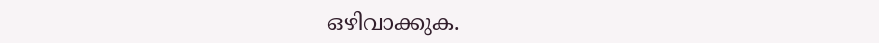ഒഴിവാക്കുക.